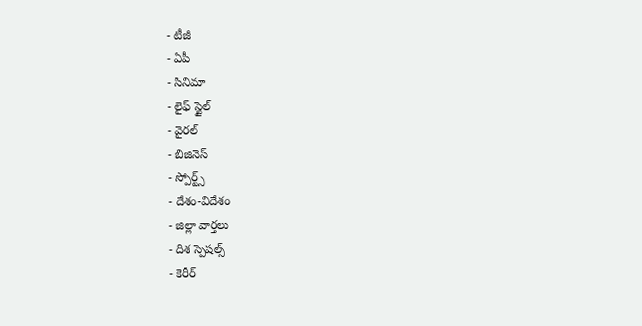- టీజీ
- ఏపీ
- సినిమా
- లైఫ్ స్టైల్
- వైరల్
- బిజినెస్
- స్పోర్ట్స్
- దేశం-విదేశం
- జిల్లా వార్తలు
- దిశ స్పెషల్స్
- కెరీర్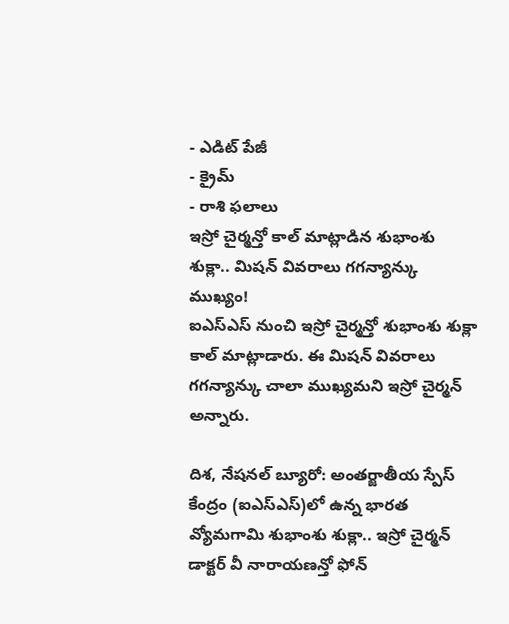- ఎడిట్ పేజీ
- క్రైమ్
- రాశి ఫలాలు
ఇస్రో చైర్మన్తో కాల్ మాట్లాడిన శుభాంశు శుక్లా.. మిషన్ వివరాలు గగన్యాన్కు ముఖ్యం!
ఐఎస్ఎస్ నుంచి ఇస్రో చైర్మన్తో శుభాంశు శుక్లా కాల్ మాట్లాడారు. ఈ మిషన్ వివరాలు గగన్యాన్కు చాలా ముఖ్యమని ఇస్రో చైర్మన్ అన్నారు.

దిశ, నేషనల్ బ్యూరో: అంతర్జాతీయ స్పేస్ కేంద్రం (ఐఎస్ఎస్)లో ఉన్న భారత వ్యోమగామి శుభాంశు శుక్లా.. ఇస్రో చైర్మన్ డాక్టర్ వీ నారాయణన్తో ఫోన్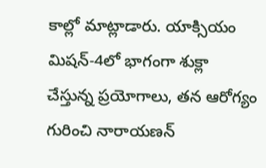కాల్లో మాట్లాడారు. యాక్సియం మిషన్-4లో భాగంగా శుక్లా చేస్తున్న ప్రయోగాలు, తన ఆరోగ్యం గురించి నారాయణన్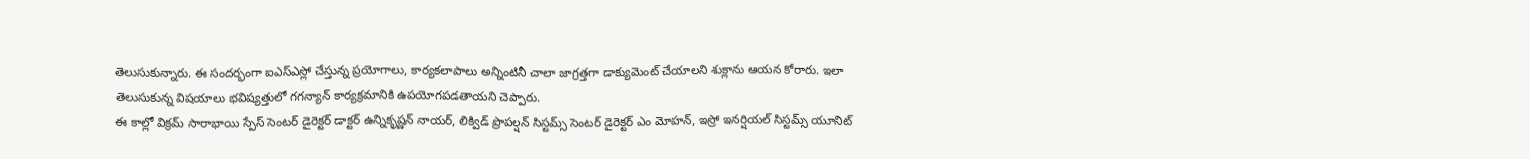తెలుసుకున్నారు. ఈ సందర్భంగా ఐఎస్ఎస్లో చేస్తున్న ప్రయోగాలు, కార్యకలాపాలు అన్నింటినీ చాలా జాగ్రత్తగా డాక్యుమెంట్ చేయాలని శుక్లాను ఆయన కోరారు. ఇలా తెలుసుకున్న విషయాలు భవిష్యత్తులో గగన్యాన్ కార్యక్రమానికి ఉపయోగపడతాయని చెప్పారు.
ఈ కాల్లో విక్రమ్ సారాభాయి స్పేస్ సెంటర్ డైరెక్టర్ డాక్టర్ ఉన్నికృష్ణన్ నాయర్, లిక్విడ్ ప్రొపల్షన్ సిస్టమ్స్ సెంటర్ డైరెక్టర్ ఎం మోహన్, ఇస్రో ఇనర్షియల్ సిస్టమ్స్ యూనిట్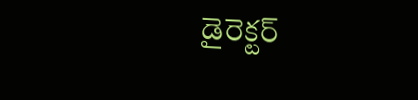డైరెక్టర్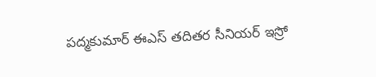పద్మకుమార్ ఈఎస్ తదితర సీనియర్ ఇస్రో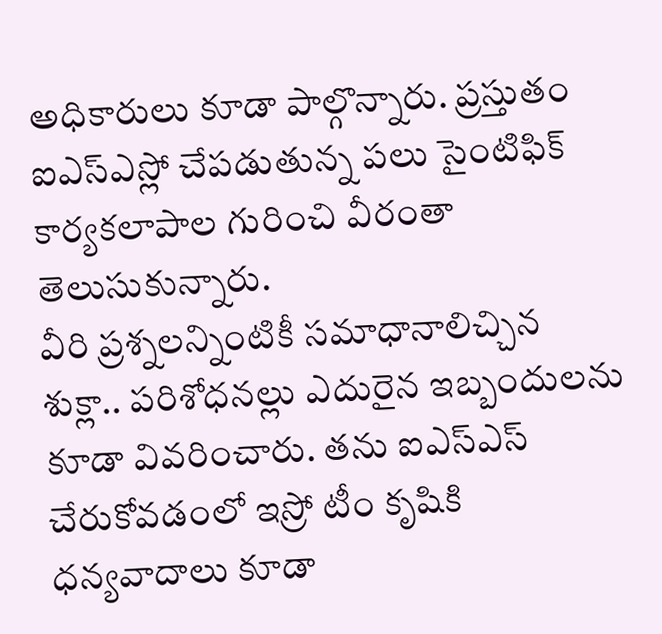అధికారులు కూడా పాల్గొన్నారు. ప్రస్తుతం ఐఎస్ఎస్లో చేపడుతున్న పలు సైంటిఫిక్ కార్యకలాపాల గురించి వీరంతా తెలుసుకున్నారు.
వీరి ప్రశ్నలన్నింటికీ సమాధానాలిచ్చిన శుక్లా.. పరిశోధనల్లు ఎదురైన ఇబ్బందులను కూడా వివరించారు. తను ఐఎస్ఎస్ చేరుకోవడంలో ఇస్రో టీం కృషికి ధన్యవాదాలు కూడా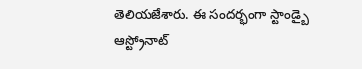తెలియజేశారు. ఈ సందర్భంగా స్టాండ్బై ఆస్ట్రోనాట్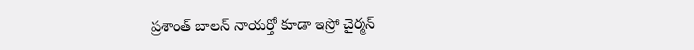ప్రశాంత్ బాలన్ నాయర్తో కూడా ఇస్రో చైర్మన్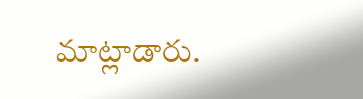మాట్లాడారు.